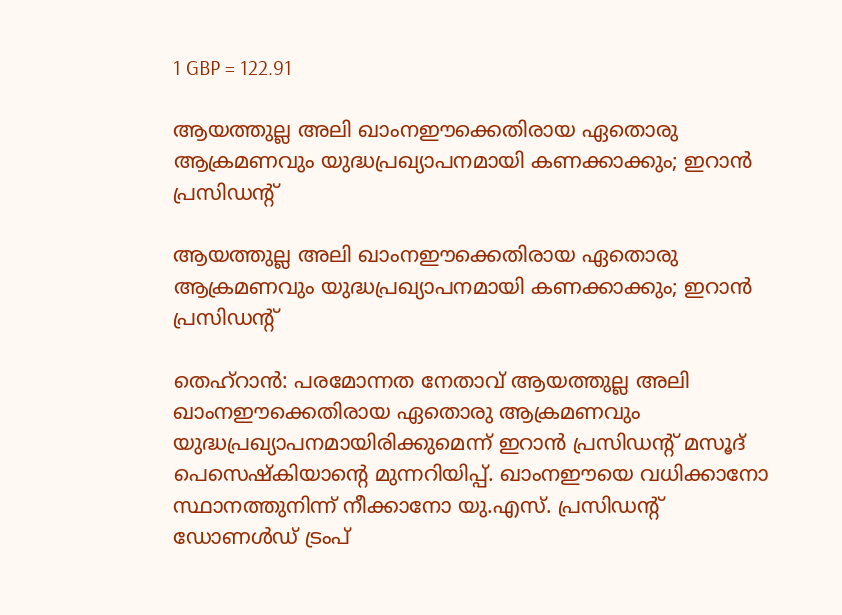1 GBP = 122.91

ആയത്തുല്ല അലി ഖാംനഈക്കെതിരായ ഏതൊരു ആക്രമണവും യുദ്ധപ്രഖ്യാപനമായി കണക്കാക്കും; ഇറാൻ പ്രസിഡന്റ്

ആയത്തുല്ല അലി ഖാംനഈക്കെതിരായ ഏതൊരു ആക്രമണവും യുദ്ധപ്രഖ്യാപനമായി കണക്കാക്കും; ഇറാൻ പ്രസിഡന്റ്

തെഹ്റാൻ: പരമോന്നത നേതാവ് ആയത്തുല്ല അലി ഖാംനഈക്കെതിരായ ഏതൊരു ആക്രമണവും യുദ്ധപ്രഖ്യാപനമായിരിക്കുമെന്ന് ഇറാൻ പ്രസിഡന്റ് മസൂദ് പെസെഷ്കിയാന്‍റെ മുന്നറിയിപ്പ്. ഖാംനഈയെ വധിക്കാനോ സ്ഥാനത്തുനിന്ന് നീക്കാനോ യു.എസ്. പ്രസിഡന്‍റ് ഡോണൾഡ് ട്രംപ്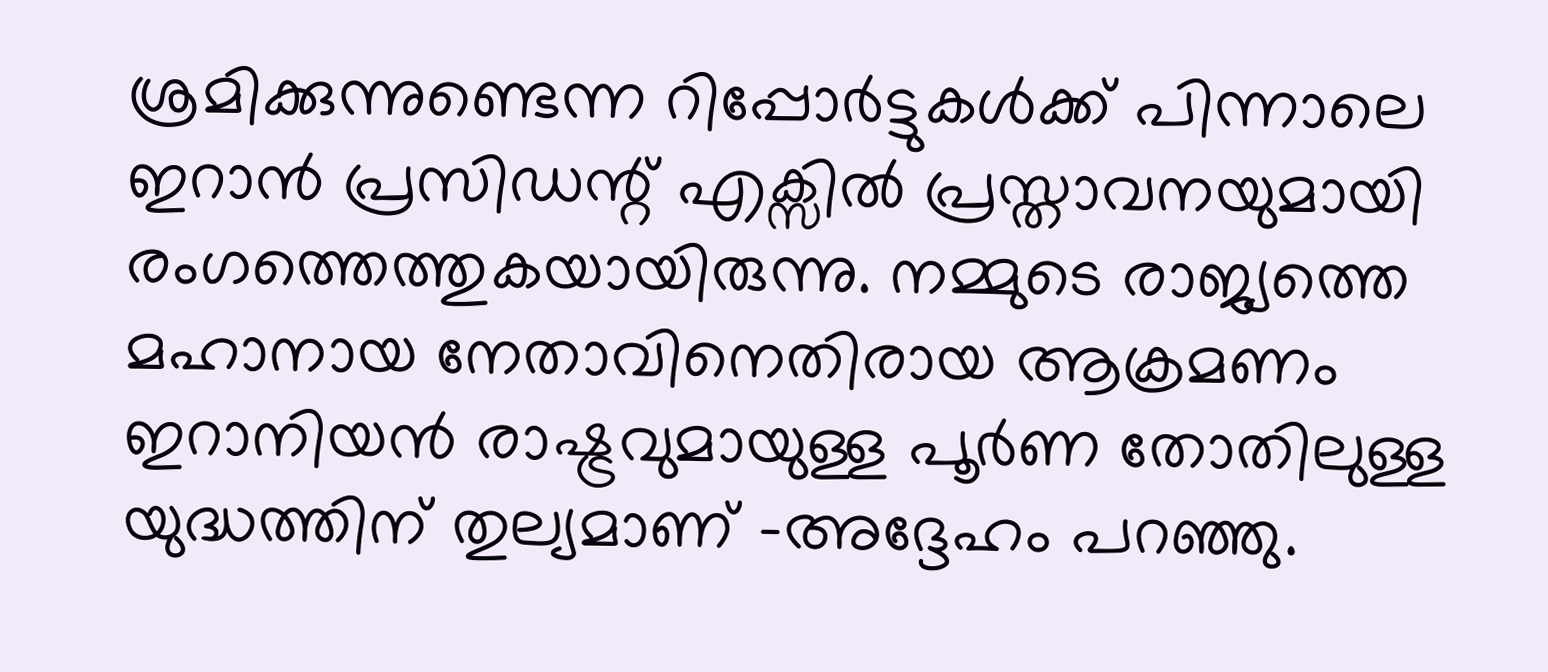ശ്രമിക്കുന്നുണ്ടെന്ന റിപ്പോർട്ടുകള്‍ക്ക് പിന്നാലെ ഇറാൻ പ്രസിഡന്റ് എക്സിൽ പ്രസ്താവനയുമായി രംഗത്തെത്തുകയായിരുന്നു. നമ്മുടെ രാജ്യത്തെ മഹാനായ നേതാവിനെതിരായ ആക്രമണം ഇറാനിയൻ രാഷ്ട്രവുമായുള്ള പൂർണ തോതിലുള്ള യുദ്ധത്തിന് തുല്യമാണ് -അദ്ദേഹം പറഞ്ഞു.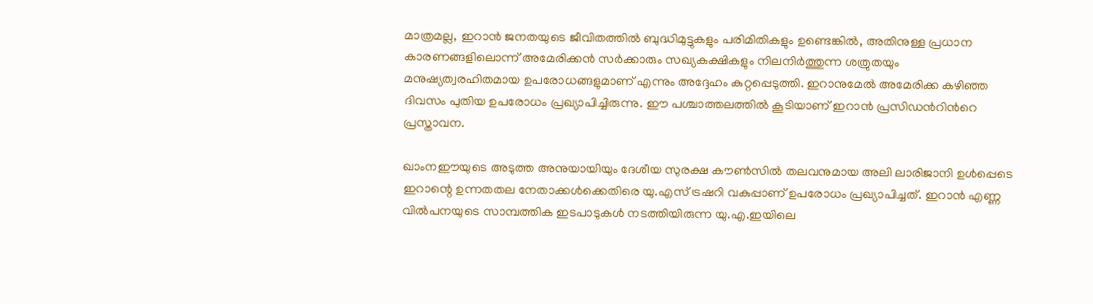മാത്രമല്ല, ഇറാൻ ജനതയുടെ ജീവിതത്തിൽ ബുദ്ധിമുട്ടുകളും പരിമിതികളും ഉണ്ടെങ്കിൽ, അതിനുള്ള പ്രധാന കാരണങ്ങളിലൊന്ന് അമേരിക്കൻ സർക്കാരും സഖ്യകക്ഷികളും നിലനിർത്തുന്ന ശത്രുതയും മനുഷ്യത്വരഹിതമായ ഉപരോധങ്ങളുമാണ് എന്നും അദ്ദേഹം കുറ്റപ്പെടുത്തി. ഇറാനുമേൽ അമേരിക്ക കഴിഞ്ഞ ദിവസം പുതിയ ഉപരോധം പ്രഖ്യാപിച്ചിരുന്നു. ഈ പശ്ചാത്തലത്തിൽ കൂടിയാണ് ഇറാൻ പ്രസിഡന്‍റിന്‍റെ പ്രസ്താവന.

ഖാംനഈയുടെ അടുത്ത അനുയായിയും ദേശീയ സുരക്ഷ കൗൺസിൽ തലവനുമായ അലി ലാരിജാനി ഉൾപ്പെടെ ഇറാന്റെ ഉന്നതതല നേതാക്കൾക്കെതിരെ യു.എസ് ട്രഷറി വകുപ്പാണ് ഉപരോധം പ്രഖ്യാപിച്ചത്. ഇറാൻ എണ്ണ വിൽപനയുടെ സാമ്പത്തിക ഇടപാടുകൾ നടത്തിയിരുന്ന യു.എ.ഇയിലെ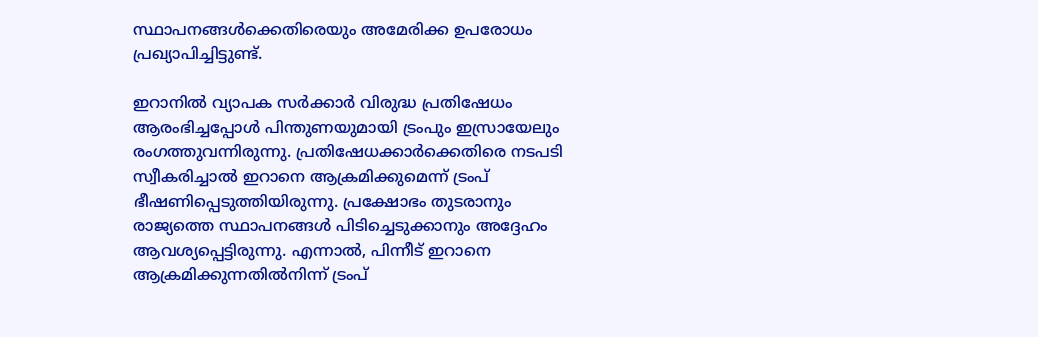സ്ഥാപനങ്ങൾക്കെതിരെയും അമേരിക്ക ഉപരോധം പ്രഖ്യാപിച്ചിട്ടുണ്ട്.

ഇറാനിൽ വ്യാപക സർക്കാർ വിരുദ്ധ പ്രതിഷേധം ആരംഭിച്ചപ്പോൾ പിന്തുണയുമായി ട്രംപും ഇസ്രായേലും രംഗത്തുവന്നിരുന്നു. പ്രതിഷേധക്കാർക്കെതിരെ നടപടി സ്വീകരിച്ചാൽ ഇറാനെ ആക്രമിക്കുമെന്ന് ട്രംപ് ഭീഷണിപ്പെടുത്തിയിരുന്നു. പ്രക്ഷോഭം തുടരാനും രാജ്യത്തെ സ്ഥാപനങ്ങൾ പിടിച്ചെടുക്കാനും അദ്ദേഹം ആവശ്യപ്പെട്ടിരുന്നു. എന്നാൽ, പിന്നീട് ഇറാനെ ആക്രമിക്കുന്നതിൽനിന്ന് ട്രംപ്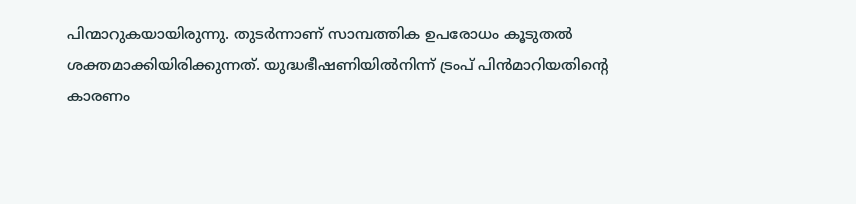പിന്മാറുകയായിരുന്നു. തുടർന്നാണ് സാമ്പത്തിക ഉപരോധം കൂടുതൽ ശക്തമാക്കിയിരിക്കുന്നത്. യുദ്ധഭീഷണിയിൽനിന്ന് ട്രംപ് പിൻമാറിയതിന്റെ കാരണം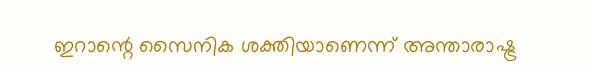ഇറാന്റെ സൈനിക ശക്തിയാണെന്ന് അന്താരാഷ്ട്ര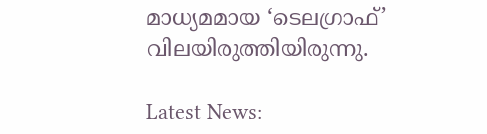മാധ്യമമായ ‘ടെലഗ്രാഫ്’ വിലയിരുത്തിയിരുന്നു.

Latest News: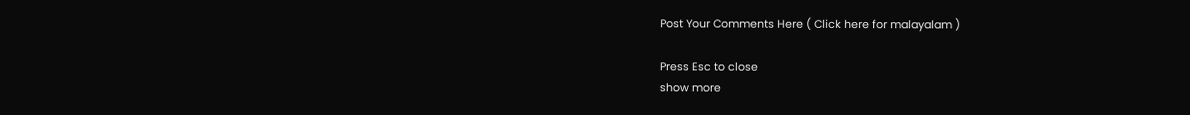Post Your Comments Here ( Click here for malayalam )

Press Esc to close
show more